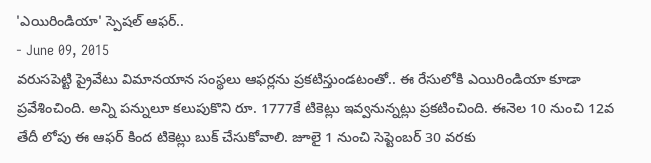'ఎయిరిండియా' స్పెషల్ ఆఫర్..
- June 09, 2015
వరుసపెట్టి ప్రైవేటు విమానయాన సంస్థలు ఆఫర్లను ప్రకటిస్తుండటంతో.. ఈ రేసులోకి ఎయిరిండియా కూడా ప్రవేశించింది. అన్ని పన్నులూ కలుపుకొని రూ. 1777కే టికెట్లు ఇవ్వనున్నట్లు ప్రకటించింది. ఈనెల 10 నుంచి 12వ తేదీ లోపు ఈ ఆఫర్ కింద టికెట్లు బుక్ చేసుకోవాలి. జూలై 1 నుంచి సెప్టెంబర్ 30 వరకు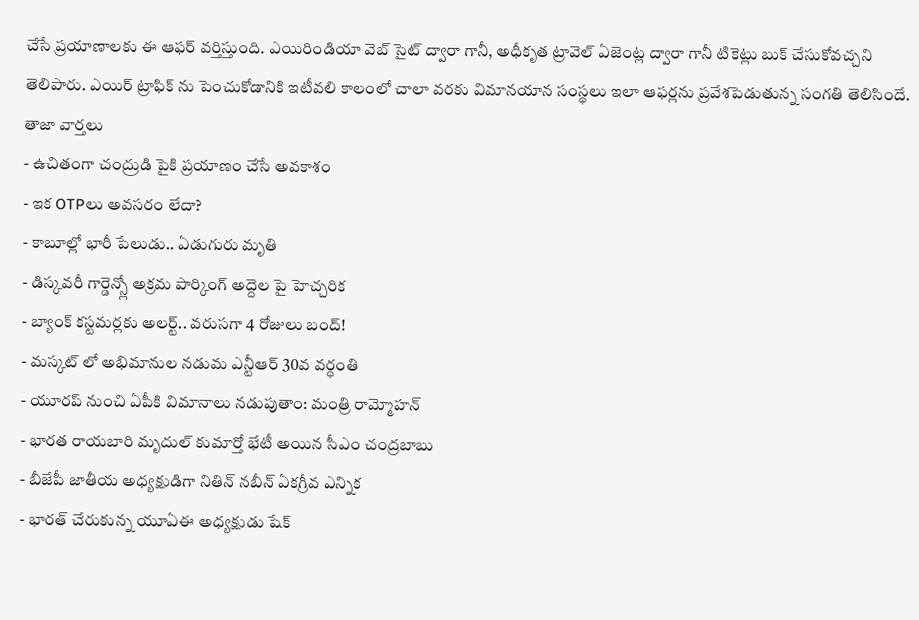చేసే ప్రయాణాలకు ఈ ఆఫర్ వర్తిస్తుంది. ఎయిరిండియా వెబ్ సైట్ ద్వారా గానీ, అధీకృత ట్రావెల్ ఏజెంట్ల ద్వారా గానీ టికెట్లు బుక్ చేసుకోవచ్చని తెలిపారు. ఎయిర్ ట్రాఫిక్ ను పెంచుకోడానికి ఇటీవలి కాలంలో చాలా వరకు విమానయాన సంస్థలు ఇలా ఆఫర్లను ప్రవేశపెడుతున్న సంగతి తెలిసిందే.
తాజా వార్తలు
- ఉచితంగా చంద్రుడి పైకి ప్రయాణం చేసే అవకాశం
- ఇక OTPలు అవసరం లేదా?
- కాబూల్లో భారీ పేలుడు.. ఏడుగురు మృతి
- డిస్కవరీ గార్డెన్స్లో అక్రమ పార్కింగ్ అద్దెల పై హెచ్చరిక
- బ్యాంక్ కస్టమర్లకు అలర్ట్.. వరుసగా 4 రోజులు బంద్!
- మస్కట్ లో అభిమానుల నడుమ ఎన్టీఆర్ 30వ వర్ధంతి
- యూరప్ నుంచి ఏపీకి విమానాలు నడుపుతాం: మంత్రి రామ్మోహన్
- భారత రాయబారి మృదుల్ కుమార్తో భేటీ అయిన సీఎం చంద్రబాబు
- బీజేపీ జాతీయ అధ్యక్షుడిగా నితిన్ నబీన్ ఏకగ్రీవ ఎన్నిక
- భారత్ చేరుకున్న యూఏఈ అధ్యక్షుడు షేక్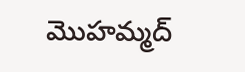మొహమ్మద్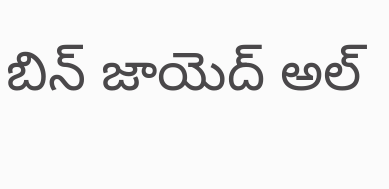బిన్ జాయెద్ అల్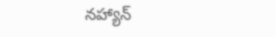నహ్యాన్